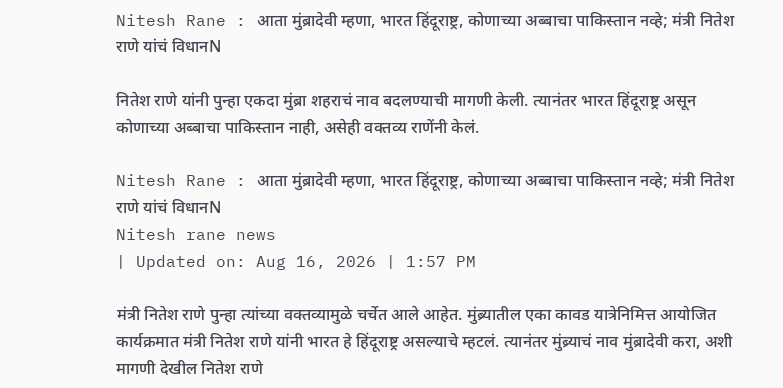Nitesh Rane : आता मुंब्रादेवी म्हणा, भारत हिंदूराष्ट्र, कोणाच्या अब्बाचा पाकिस्तान नव्हे; मंत्री नितेश राणे यांचं विधानN

नितेश राणे यांनी पुन्हा एकदा मुंब्रा शहराचं नाव बदलण्याची मागणी केली. त्यानंतर भारत हिंदूराष्ट्र असून कोणाच्या अब्बाचा पाकिस्तान नाही, असेही वक्तव्य राणेंनी केलं.

Nitesh Rane : आता मुंब्रादेवी म्हणा, भारत हिंदूराष्ट्र, कोणाच्या अब्बाचा पाकिस्तान नव्हे; मंत्री नितेश राणे यांचं विधानN
Nitesh rane news
| Updated on: Aug 16, 2026 | 1:57 PM

मंत्री नितेश राणे पुन्हा त्यांच्या वक्तव्यामुळे चर्चेत आले आहेत. मुंब्र्यातील एका कावड यात्रेनिमित्त आयोजित कार्यक्रमात मंत्री नितेश राणे यांनी भारत हे हिंदूराष्ट्र असल्याचे म्हटलं. त्यानंतर मुंब्र्याचं नाव मुंब्रादेवी करा, अशी मागणी देखील नितेश राणे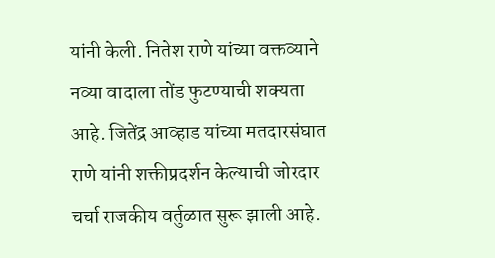यांनी केली. नितेश राणे यांच्या वक्तव्याने नव्या वादाला तोंड फुटण्याची शक्यता आहे. जितेंद्र आव्हाड यांच्या मतदारसंघात राणे यांनी शक्तीप्रदर्शन केल्याची जोरदार चर्चा राजकीय वर्तुळात सुरू झाली आहे.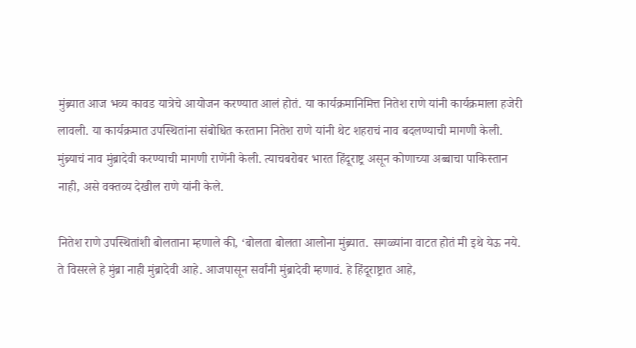मुंब्र्यात आज भव्य कावड यात्रेचे आयोजन करण्यात आलं होतं. या कार्यक्रमानिमित्त नितेश राणे यांनी कार्यक्रमाला हजेरी लावली. या कार्यक्रमात उपस्थितांना संबोधित करताना नितेश राणे यांनी थेट शहराचं नाव बदलण्याची मागणी केली. मुंब्र्याचं नाव मुंब्रादेवी करण्याची मागणी राणेंनी केली. त्याचबरोबर भारत हिंदूराष्ट्र असून कोणाच्या अब्बाचा पाकिस्तान नाही, असे वक्तव्य देखील राणे यांनी केले.

नितेश राणे उपस्थितांशी बोलताना म्हणाले की, ‘बोलता बोलता आलोना मुंब्र्यात. सगळ्यांना वाटत होतं मी इथे येऊ नये.
ते विसरले हे मुंब्रा नाही मुंब्रादेवी आहे. आजपासून सर्वांनी मुंब्रादेवी म्हणावं. हे हिंदूराष्ट्रात आहे,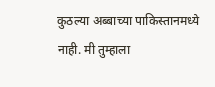कुठल्या अब्बाच्या पाकिस्तानमध्ये नाही. मी तुम्हाला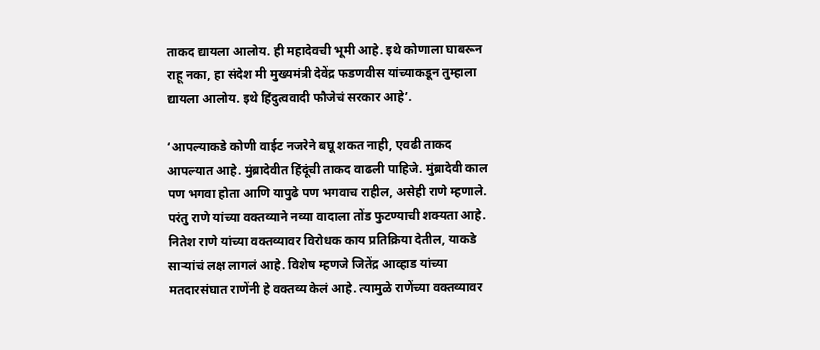ताकद द्यायला आलोय. ही महादेवची भूमी आहे. इथे कोणाला घाबरून राहू नका, हा संदेश मी मुख्यमंत्री देवेंद्र फडणवीस यांच्याकडून तुम्हाला द्यायला आलोय. इथे हिंदुत्ववादी फौजेचं सरकार आहे’.

‘आपल्याकडे कोणी वाईट नजरेने बघू शकत नाही, एवढी ताकद आपल्यात आहे. मुंब्रादेवीत हिंदूंची ताकद वाढली पाहिजे. मुंब्रादेवी काल पण भगवा होता आणि यापुढे पण भगवाच राहील, असेही राणे म्हणाले. परंतु राणे यांच्या वक्तव्याने नव्या वादाला तोंड फुटण्याची शक्यता आहे. नितेश राणे यांच्या वक्तव्यावर विरोधक काय प्रतिक्रिया देतील, याकडे साऱ्यांचं लक्ष लागलं आहे. विशेष म्हणजे जितेंद्र आव्हाड यांच्या मतदारसंघात राणेंनी हे वक्तव्य केलं आहे. त्यामुळे राणेंच्या वक्तव्यावर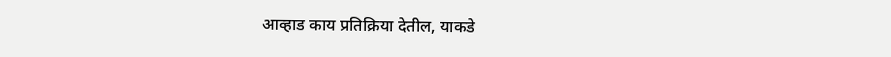आव्हाड काय प्रतिक्रिया देतील, याकडे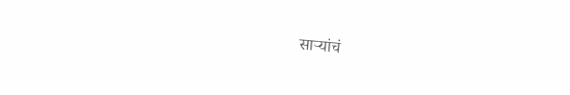साऱ्यांचं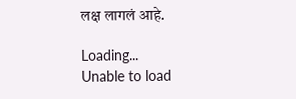लक्ष लागलं आहे.

Loading...
Unable to load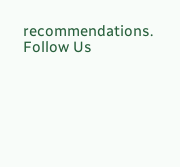recommendations.
Follow Us